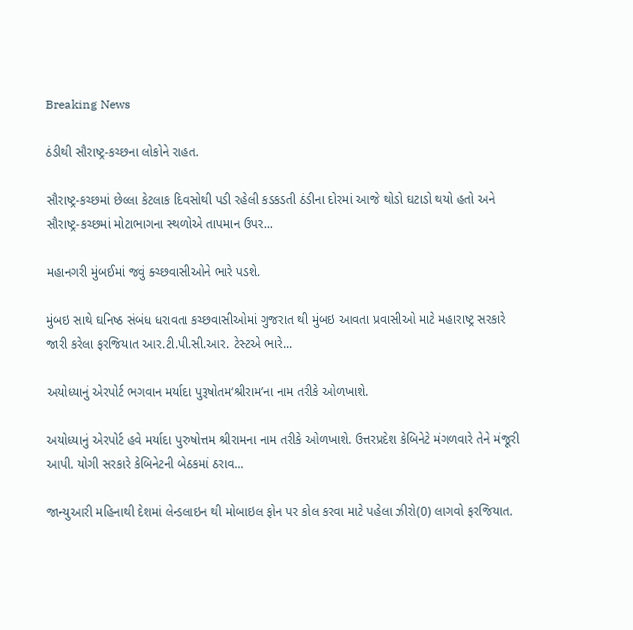Breaking News

ઠંડીથી સૌરાષ્ટ્ર-કચ્છના લોકોને રાહત.

સૌરાષ્ટ્ર-કચ્છમાં છેલ્લા કેટલાક દિવસોથી પડી રહેલી કડકડતી ઠંડીના દોરમાં આજે થોડો ઘટાડો થયો હતો અને સૌરાષ્ટ્ર-કચ્છમાં મોટાભાગના સ્થળોએ તાપમાન ઉપર...

મહાનગરી મુંબઈમાં જવું ક્ચ્છવાસીઓને ભારે પડશે.

મુંબઇ સાથે ઘનિષ્ઠ સંબંધ ધરાવતા કચ્છવાસીઓમાં ગુજરાત થી મુંબઇ આવતા પ્રવાસીઓ માટે મહારાષ્ટ્ર સરકારે જારી કરેલા ફરજિયાત આર.ટી.પી.સી.આર. ટેસ્ટએ ભારે...

અયોધ્યાનું એરપોર્ટ ભગવાન મર્યાદા પુરૂષોતમ‘શ્રીરામ’ના નામ તરીકે ઓળખાશે.

અયોધ્યાનું એરપોર્ટ હવે મર્યાદા પુરુષોત્તમ શ્રીરામના નામ તરીકે ઓળખાશે. ઉત્તરપ્રદેશ કેબિનેટે મંગળવારે તેને મંજૂરી આપી. યોગી સરકારે કેબિનેટની બેઠકમાં ઠરાવ...

જાન્યુઆરી મહિનાથી દેશમાં લેન્ડલાઇન થી મોબાઇલ ફોન પર કોલ કરવા માટે પહેલા ઝીરો(0) લાગવો ફરજિયાત.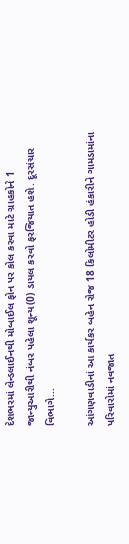દેશભરમાં લેન્ડલાઈનથી મોબાઈલ ફોન પર કોલ કરવા માટે ગ્રાહકોને 1 જાન્યુઆરીથી નંબર પહેલા શૂન્ય(0) ડાયલ કરવો ફરજિયાત હશે. દૂરસંચાર વિભાગે...

આંગણવાડીનાં આ કાર્યકર બહેન રોજ 18 કિલોમીટર હોડી હંકારીને ગામડામાંના પરિવારોમાં નવજાત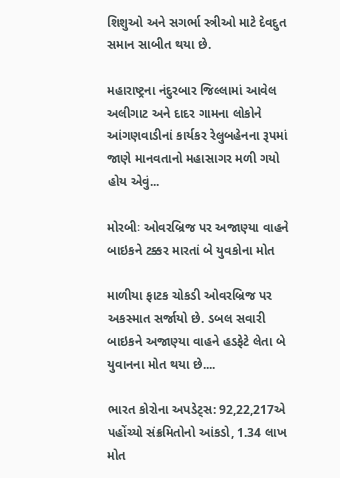શિશુઓ અને સગર્ભા સ્ત્રીઓ માટે દેવદુત સમાન સાબીત થયા છે.

મહારાષ્ટ્રના નંદુરબાર જિલ્લામાં આવેલ અલીગાટ અને દાદર ગામના લોકોને આંગણવાડીનાં કાર્યકર રેલુબહેનના રૂપમાં જાણે માનવતાનો મહાસાગર મળી ગયો હોય એવું...

મોરબીઃ ઓવરબ્રિજ પર અજાણ્યા વાહને બાઇકને ટક્કર મારતાં બે યુવકોના મોત

માળીયા ફાટક ચોકડી ઓવરબ્રિજ પર અકસ્માત સર્જાયો છે. ડબલ સવારી બાઇકને અજાણ્યા વાહને હડફેટે લેતા બે યુવાનના મોત થયા છે....

ભારત કોરોના અપડેટ્સ: 92,22,217એ પહોંચ્યો સંક્રમિતોનો આંકડો, 1.34 લાખ મોત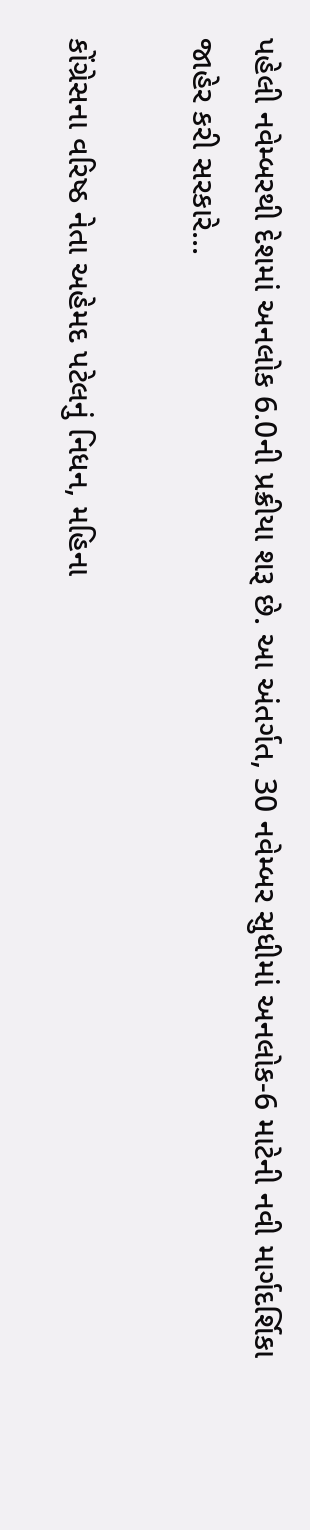પહેલી નવેમ્બરથી દેશમાં અનલોક 6.0ની પ્રક્રીયા શરૂ છે. આ અંતર્ગત, 30 નવેમ્બર સુધીમાં અનલોક-6 માટેની નવી માર્ગદર્શિકા જાહેર કરી સરકારે...

કોંગ્રેસના વરિષ્ઠ નેતા અહેમદ પટેલનું નિધન, મહિના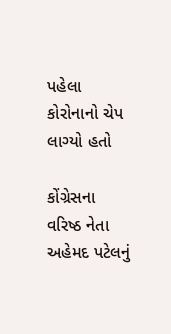પહેલા કોરોનાનો ચેપ લાગ્યો હતો

કોંગ્રેસના વરિષ્ઠ નેતા અહેમદ પટેલનું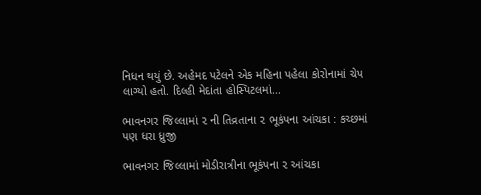નિધન થયું છે. અહેમદ પટેલને એક મહિના પહેલા કોરોનામાં ચેપ લાગ્યો હતો. દિલ્હી મેદાંતા હોસ્પિટલમાં...

ભાવનગર જિલ્લામાં ૨ ની તિવ્રતાના ૨ ભૂકંપના આંચકા : કચ્છમાં પણ ધરા ધ્રુજી

ભાવનગર જિલ્લામાં મોડીરાત્રીના ભૂકંપના ૨ આંચકા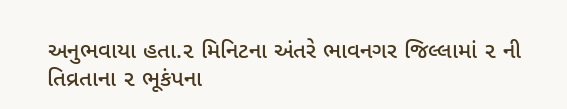અનુભવાયા હતા.૨ મિનિટના અંતરે ભાવનગર જિલ્લામાં ૨ ની તિવ્રતાના ૨ ભૂકંપના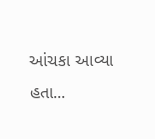આંચકા આવ્યા હતા...